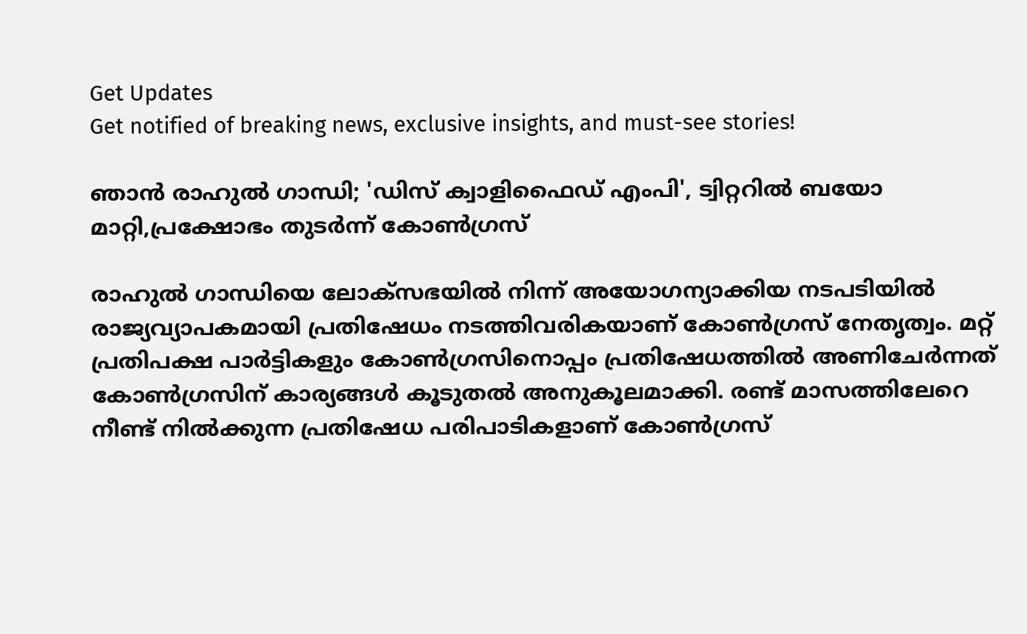Get Updates
Get notified of breaking news, exclusive insights, and must-see stories!

ഞാന്‍ രാഹുല്‍ ഗാന്ധി; 'ഡിസ് ക്വാളിഫൈഡ് എംപി', ട്വിറ്ററില്‍ ബയോ മാറ്റി,പ്രക്ഷോഭം തുടർന്ന് കോണ്‍ഗ്രസ്

രാഹുൽ ഗാന്ധിയെ ലോക്‌സഭയിൽ നിന്ന് അയോഗന്യാക്കിയ നടപടിയില്‍ രാജ്യവ്യാപകമായി പ്രതിഷേധം നടത്തിവരികയാണ് കോണ്‍ഗ്രസ് നേതൃത്വം. മറ്റ് പ്രതിപക്ഷ പാർട്ടികളും കോണ്‍ഗ്രസിനൊപ്പം പ്രതിഷേധത്തില്‍ അണിചേർന്നത് കോണ്‍ഗ്രസിന് കാര്യങ്ങള്‍ കൂടുതല്‍ അനുകൂലമാക്കി. രണ്ട് മാസത്തിലേറെ നീണ്ട് നില്‍ക്കുന്ന പ്രതിഷേധ പരിപാടികളാണ് കോണ്‍ഗ്രസ്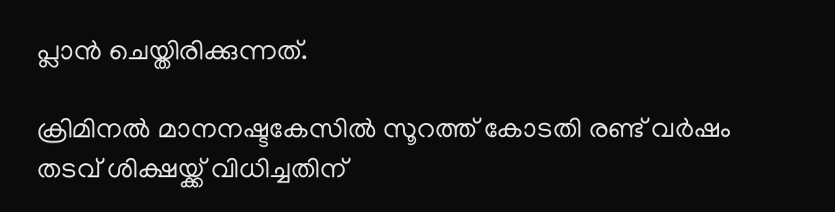പ്ലാന്‍ ചെയ്തിരിക്കുന്നത്.

ക്രിമിനല്‍ മാനനഷ്ടകേസില്‍ സൂറത്ത് കോടതി രണ്ട് വർഷം തടവ് ശിക്ഷയ്ക്ക് വിധിച്ചതിന്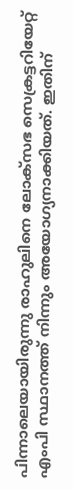പിന്നാലെയായിരുന്നു രാഹുലിനെ ലോക്സഭ സെക്രട്ടറിയേറ്റ് എംപി സ്ഥാനത്ത് നിന്നും അയോഗ്യനാക്കിയത്. ഇതിന്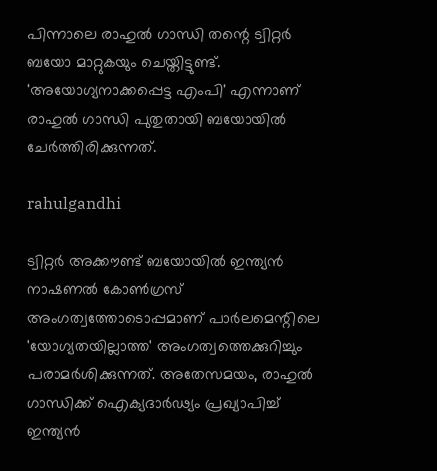പിന്നാലെ രാഹുൽ ഗാന്ധി തന്റെ ട്വിറ്റർ ബയോ മാറ്റുകയും ചെയ്തിട്ടുണ്ട്. 'അയോഗ്യനാക്കപ്പെട്ട എംപി' എന്നാണ് രാഹുല്‍ ഗാന്ധി പുതുതായി ബയോയില്‍ ചേർത്തിരിക്കുന്നത്.

rahulgandhi

ട്വിറ്റർ അക്കൗണ്ട് ബയോയിൽ ഇന്ത്യൻ നാഷണൽ കോൺഗ്രസ് അംഗത്വത്തോടൊപ്പമാണ് പാർലമെന്റിലെ 'യോഗ്യതയില്ലാത്ത' അംഗത്വത്തെക്കുറിച്ചും പരാമർശിക്കുന്നത്. അതേസമയം, രാഹുൽ ഗാന്ധിക്ക് ഐക്യദാർഢ്യം പ്രഖ്യാപിച്ച് ഇന്ത്യൻ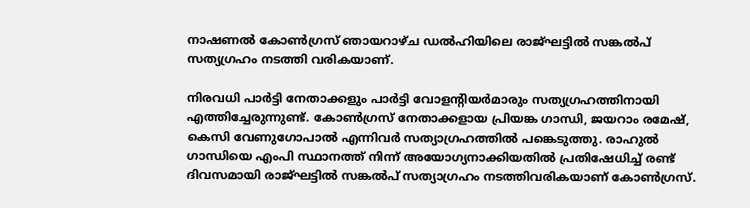നാഷണൽ കോൺഗ്രസ് ഞായറാഴ്ച ഡൽഹിയിലെ രാജ്ഘട്ടിൽ സങ്കൽപ് സത്യഗ്രഹം നടത്തി വരികയാണ്.

നിരവധി പാർട്ടി നേതാക്കളും പാർട്ടി വോളന്റിയർമാരും സത്യഗ്രഹത്തിനായി എത്തിച്ചേരുന്നുണ്ട്. കോൺഗ്രസ് നേതാക്കളായ പ്രിയങ്ക ഗാന്ധി, ജയറാം രമേഷ്, കെസി വേണുഗോപാൽ എന്നിവർ സത്യാഗ്രഹത്തിൽ പങ്കെടുത്തു. രാഹുൽ ഗാന്ധിയെ എംപി സ്ഥാനത്ത് നിന്ന് അയോഗ്യനാക്കിയതിൽ പ്രതിഷേധിച്ച് രണ്ട് ദിവസമായി രാജ്ഘട്ടിൽ സങ്കൽപ് സത്യാഗ്രഹം നടത്തിവരികയാണ് കോണ്‍ഗ്രസ്.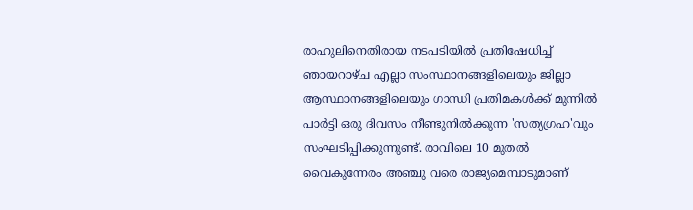രാഹുലിനെതിരായ നടപടിയില്‍ പ്രതിഷേധിച്ച് ഞായറാഴ്ച എല്ലാ സംസ്ഥാനങ്ങളിലെയും ജില്ലാ ആസ്ഥാനങ്ങളിലെയും ഗാന്ധി പ്രതിമകൾക്ക് മുന്നിൽ പാർട്ടി ഒരു ദിവസം നീണ്ടുനിൽക്കുന്ന 'സത്യഗ്രഹ'വും സംഘടിപ്പിക്കുന്നുണ്ട്. രാവിലെ 10 മുതൽ വൈകുന്നേരം അഞ്ചു വരെ രാജ്യമെമ്പാടുമാണ്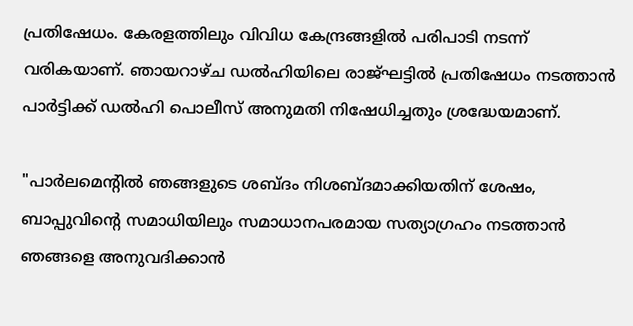പ്രതിഷേധം. കേരളത്തിലും വിവിധ കേന്ദ്രങ്ങളില്‍ പരിപാടി നടന്ന് വരികയാണ്. ഞായറാഴ്ച ഡൽഹിയിലെ രാജ്ഘട്ടിൽ പ്രതിഷേധം നടത്താൻ പാർട്ടിക്ക് ഡൽഹി പൊലീസ് അനുമതി നിഷേധിച്ചതും ശ്രദ്ധേയമാണ്.

"പാർലമെന്റിൽ ഞങ്ങളുടെ ശബ്ദം നിശബ്ദമാക്കിയതിന് ശേഷം, ബാപ്പുവിന്റെ സമാധിയിലും സമാധാനപരമായ സത്യാഗ്രഹം നടത്താൻ ഞങ്ങളെ അനുവദിക്കാൻ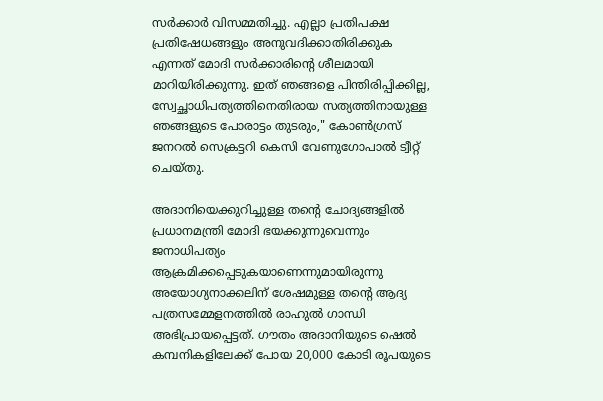സർക്കാർ വിസമ്മതിച്ചു. എല്ലാ പ്രതിപക്ഷ പ്രതിഷേധങ്ങളും അനുവദിക്കാതിരിക്കുക എന്നത് മോദി സർക്കാരിന്റെ ശീലമായി മാറിയിരിക്കുന്നു. ഇത് ഞങ്ങളെ പിന്തിരിപ്പിക്കില്ല, സ്വേച്ഛാധിപത്യത്തിനെതിരായ സത്യത്തിനായുള്ള ഞങ്ങളുടെ പോരാട്ടം തുടരും," കോൺഗ്രസ് ജനറൽ സെക്രട്ടറി കെസി വേണുഗോപാൽ ട്വീറ്റ് ചെയ്തു.

അദാനിയെക്കുറിച്ചുള്ള തന്റെ ചോദ്യങ്ങളിൽ പ്രധാനമന്ത്രി മോദി ഭയക്കുന്നുവെന്നും ജനാധിപത്യം ആക്രമിക്കപ്പെടുകയാണെന്നുമായിരുന്നു അയോഗ്യനാക്കലിന് ശേഷമുള്ള തന്റെ ആദ്യ പത്രസമ്മേളനത്തിൽ രാഹുൽ ഗാന്ധി അഭിപ്രായപ്പെട്ടത്. ഗൗതം അദാനിയുടെ ഷെൽ കമ്പനികളിലേക്ക് പോയ 20,000 കോടി രൂപയുടെ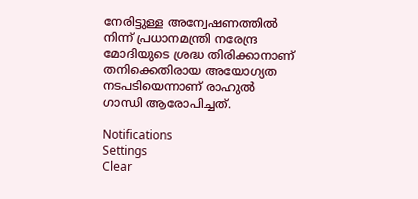നേരിട്ടുള്ള അന്വേഷണത്തിൽ നിന്ന് പ്രധാനമന്ത്രി നരേന്ദ്ര മോദിയുടെ ശ്രദ്ധ തിരിക്കാനാണ് തനിക്കെതിരായ അയോഗ്യത നടപടിയെന്നാണ് രാഹുല്‍ ഗാന്ധി ആരോപിച്ചത്.

Notifications
Settings
Clear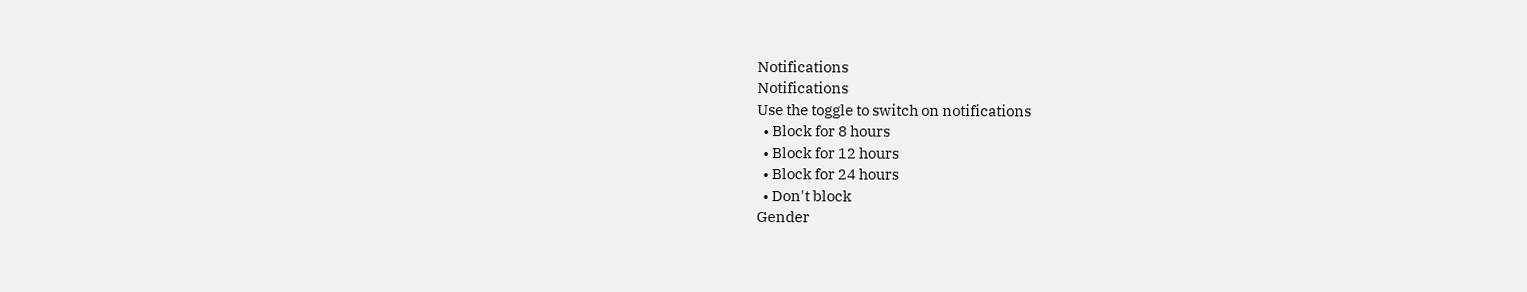Notifications
Notifications
Use the toggle to switch on notifications
  • Block for 8 hours
  • Block for 12 hours
  • Block for 24 hours
  • Don't block
Gender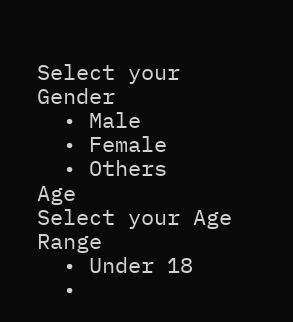Select your Gender
  • Male
  • Female
  • Others
Age
Select your Age Range
  • Under 18
  •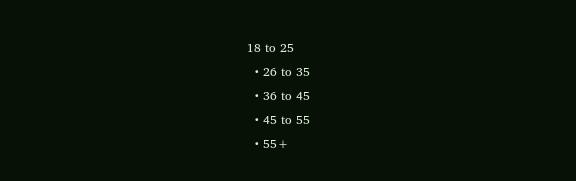18 to 25
  • 26 to 35
  • 36 to 45
  • 45 to 55
  • 55+